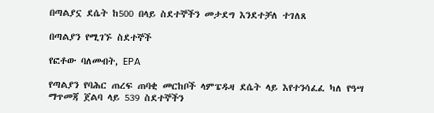በጣልያኗ ደሴት ከ500 በላይ ስደተኞችን መታደግ እንደተቻለ ተገለጸ

በጣልያን የሚገኙ ስደተኞች

የፎቶው ባለመብት, EPA

የጣልያን የባሕር ጠረፍ ጠባቂ መርከቦች ላምፔዱዛ ደሴት ላይ እየተንሳፈፈ ካለ የዓሣ ማጥመጃ ጀልባ ላይ 539 ስደተኞችን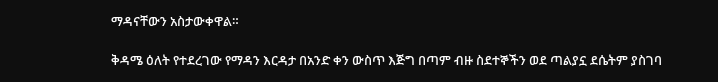ማዳናቸውን አስታውቀዋል።

ቅዳሜ ዕለት የተደረገው የማዳን እርዳታ በአንድ ቀን ውስጥ እጅግ በጣም ብዙ ስደተኞችን ወደ ጣልያኗ ደሴትም ያስገባ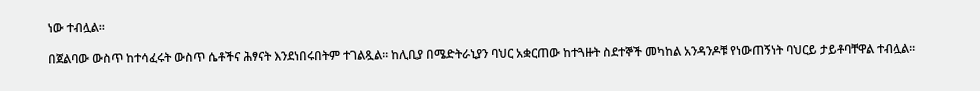ነው ተብሏል።

በጀልባው ውስጥ ከተሳፈሩት ውስጥ ሴቶችና ሕፃናት እንደነበሩበትም ተገልጿል። ከሊቢያ በሜድትራኒያን ባህር አቋርጠው ከተጓዙት ስደተኞች መካከል አንዳንዶቹ የነውጠኝነት ባህርይ ታይቶባቸዋል ተብሏል።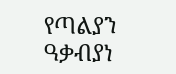የጣልያን ዓቃብያነ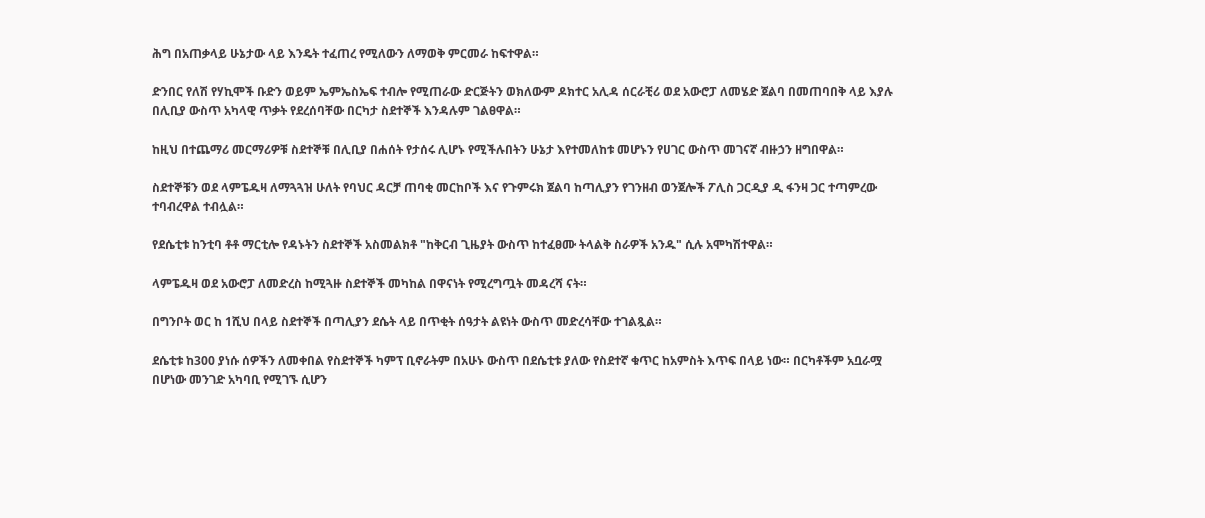ሕግ በአጠቃላይ ሁኔታው ላይ እንዴት ተፈጠረ የሚለውን ለማወቅ ምርመራ ከፍተዋል።

ድንበር የለሽ የሃኪሞች ቡድን ወይም ኤምኤስኤፍ ተብሎ የሚጠራው ድርጅትን ወክለውም ዶክተር አሊዳ ሰርራቺሪ ወደ አውሮፓ ለመሄድ ጀልባ በመጠባበቅ ላይ እያሉ በሊቢያ ውስጥ አካላዊ ጥቃት የደረሰባቸው በርካታ ስደተኞች እንዳሉም ገልፀዋል።

ከዚህ በተጨማሪ መርማሪዎቹ ስደተኞቹ በሊቢያ በሐሰት የታሰሩ ሊሆኑ የሚችሉበትን ሁኔታ እየተመለከቱ መሆኑን የሀገር ውስጥ መገናኛ ብዙኃን ዘግበዋል።

ስደተኞቹን ወደ ላምፔዱዛ ለማጓጓዝ ሁለት የባህር ዳርቻ ጠባቂ መርከቦች እና የጉምሩክ ጀልባ ከጣሊያን የገንዘብ ወንጀሎች ፖሊስ ጋርዲያ ዲ ፋንዛ ጋር ተጣምረው ተባብረዋል ተብሏል።

የደሴቲቱ ከንቲባ ቶቶ ማርቲሎ የዳኑትን ስደተኞች አስመልክቶ "ከቅርብ ጊዜያት ውስጥ ከተፈፀሙ ትላልቅ ስራዎች አንዱ" ሲሉ አሞካሽተዋል።

ላምፔዱዛ ወደ አውሮፓ ለመድረስ ከሚጓዙ ስደተኞች መካከል በዋናነት የሚረግጧት መዳረሻ ናት።

በግንቦት ወር ከ 1ሺህ በላይ ስደተኞች በጣሊያን ደሴት ላይ በጥቂት ሰዓታት ልዩነት ውስጥ መድረሳቸው ተገልጿል።

ደሴቲቱ ከ300 ያነሱ ሰዎችን ለመቀበል የስደተኞች ካምፕ ቢኖራትም በአሁኑ ውስጥ በደሴቲቱ ያለው የስደተኛ ቁጥር ከአምስት እጥፍ በላይ ነው። በርካቶችም አቧራሟ በሆነው መንገድ አካባቢ የሚገኙ ሲሆን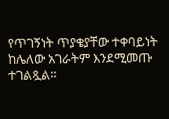የጥገኝነት ጥያቄያቸው ተቀባይነት ከሌለው አገራትም እንደሚመጡ ተገልጿል።